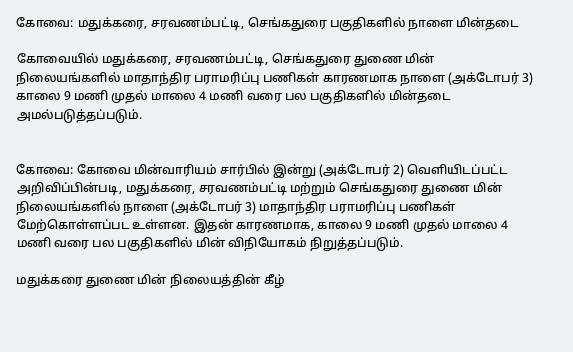கோவை: மதுக்கரை, சரவணம்பட்டி, செங்கதுரை பகுதிகளில் நாளை மின்தடை

கோவையில் மதுக்கரை, சரவணம்பட்டி, செங்கதுரை துணை மின் நிலையங்களில் மாதாந்திர பராமரிப்பு பணிகள் காரணமாக நாளை (அக்டோபர் 3) காலை 9 மணி முதல் மாலை 4 மணி வரை பல பகுதிகளில் மின்தடை அமல்படுத்தப்படும்.


கோவை: கோவை மின்வாரியம் சார்பில் இன்று (அக்டோபர் 2) வெளியிடப்பட்ட அறிவிப்பின்படி, மதுக்கரை, சரவணம்பட்டி மற்றும் செங்கதுரை துணை மின் நிலையங்களில் நாளை (அக்டோபர் 3) மாதாந்திர பராமரிப்பு பணிகள் மேற்கொள்ளப்பட உள்ளன. இதன் காரணமாக, காலை 9 மணி முதல் மாலை 4 மணி வரை பல பகுதிகளில் மின் விநியோகம் நிறுத்தப்படும்.

மதுக்கரை துணை மின் நிலையத்தின் கீழ்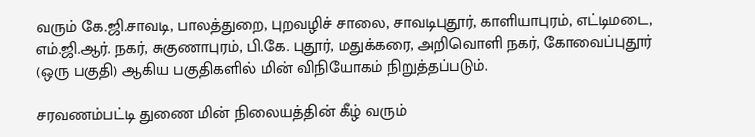வரும் கே.ஜி.சாவடி, பாலத்துறை, புறவழிச் சாலை, சாவடிபுதூர், காளியாபுரம், எட்டிமடை, எம்.ஜி.ஆர். நகர், சுகுணாபுரம், பி.கே. புதூர், மதுக்கரை, அறிவொளி நகர், கோவைப்புதூர் (ஒரு பகுதி) ஆகிய பகுதிகளில் மின் விநியோகம் நிறுத்தப்படும்.

சரவணம்பட்டி துணை மின் நிலையத்தின் கீழ் வரும்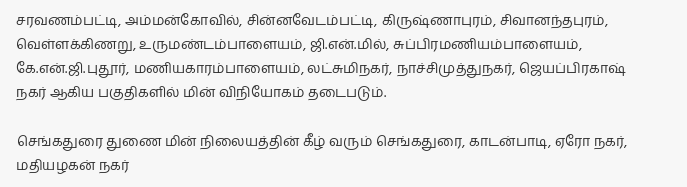சரவணம்பட்டி, அம்மன்கோவில், சின்னவேடம்பட்டி, கிருஷ்ணாபுரம், சிவானந்தபுரம், வெள்ளக்கிணறு, உருமண்டம்பாளையம், ஜி.என்.மில், சுப்பிரமணியம்பாளையம், கே.என்.ஜி.புதூர், மணியகாரம்பாளையம், லட்சுமிநகர், நாச்சிமுத்துநகர், ஜெயப்பிரகாஷ் நகர் ஆகிய பகுதிகளில் மின் விநியோகம் தடைபடும்.

செங்கதுரை துணை மின் நிலையத்தின் கீழ் வரும் செங்கதுரை, காடன்பாடி, ஏரோ நகர், மதியழகன் நகர்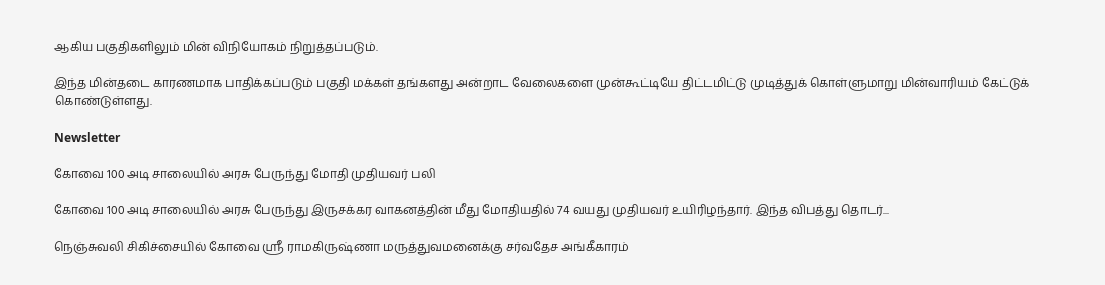ஆகிய பகுதிகளிலும் மின் விநியோகம் நிறுத்தப்படும்.

இந்த மின்தடை காரணமாக பாதிக்கப்படும் பகுதி மக்கள் தங்களது அன்றாட வேலைகளை முன்கூட்டியே திட்டமிட்டு முடித்துக் கொள்ளுமாறு மின்வாரியம் கேட்டுக் கொண்டுள்ளது.

Newsletter

கோவை 100 அடி சாலையில் அரசு பேருந்து மோதி முதியவர் பலி

கோவை 100 அடி சாலையில் அரசு பேருந்து இருசக்கர வாகனத்தின் மீது மோதியதில் 74 வயது முதியவர் உயிரிழந்தார். இந்த விபத்து தொடர்...

நெஞ்சுவலி சிகிச்சையில் கோவை ஸ்ரீ ராமகிருஷ்ணா மருத்துவமனைக்கு சர்வதேச அங்கீகாரம்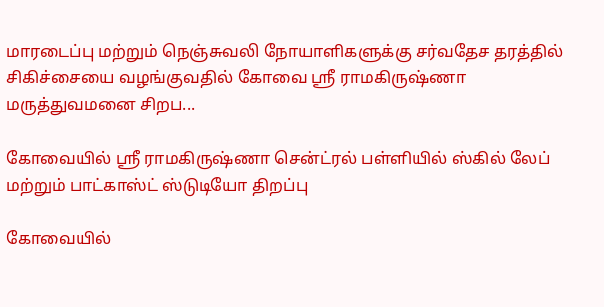மாரடைப்பு மற்றும் நெஞ்சுவலி நோயாளிகளுக்கு சர்வதேச தரத்தில் சிகிச்சையை வழங்குவதில் கோவை ஸ்ரீ ராமகிருஷ்ணா மருத்துவமனை சிறப...

கோவையில் ஸ்ரீ ராமகிருஷ்ணா சென்ட்ரல் பள்ளியில் ஸ்கில் லேப் மற்றும் பாட்காஸ்ட் ஸ்டுடியோ திறப்பு

கோவையில்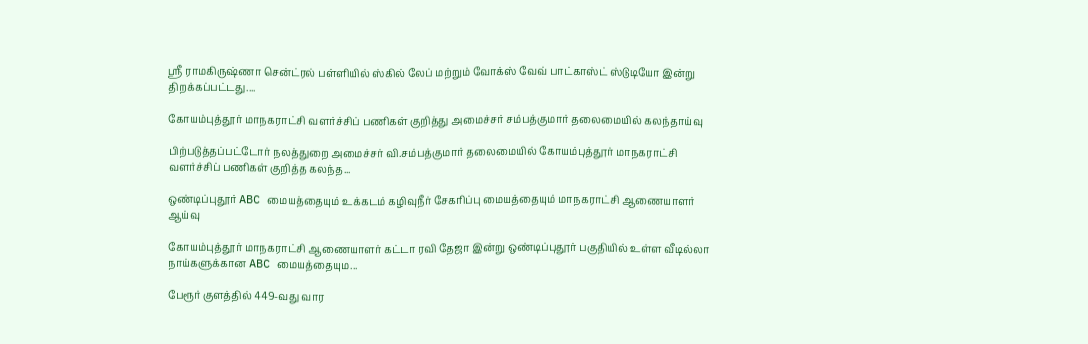ஸ்ரீ ராமகிருஷ்ணா சென்ட்ரல் பள்ளியில் ஸ்கில் லேப் மற்றும் வோக்ஸ் வேவ் பாட்காஸ்ட் ஸ்டுடியோ இன்று திறக்கப்பட்டது....

கோயம்புத்தூர் மாநகராட்சி வளர்ச்சிப் பணிகள் குறித்து அமைச்சர் சம்பத்குமார் தலைமையில் கலந்தாய்வு

பிற்படுத்தப்பட்டோர் நலத்துறை அமைச்சர் வி.சம்பத்குமார் தலைமையில் கோயம்புத்தூர் மாநகராட்சி வளர்ச்சிப் பணிகள் குறித்த கலந்த...

ஒண்டிப்புதூர் ABC மையத்தையும் உக்கடம் கழிவுநீர் சேகரிப்பு மையத்தையும் மாநகராட்சி ஆணையாளர் ஆய்வு

கோயம்புத்தூர் மாநகராட்சி ஆணையாளர் கட்டா ரவி தேஜா இன்று ஒண்டிப்புதூர் பகுதியில் உள்ள வீடில்லா நாய்களுக்கான ABC மையத்தையும...

பேரூர் குளத்தில் 449-வது வார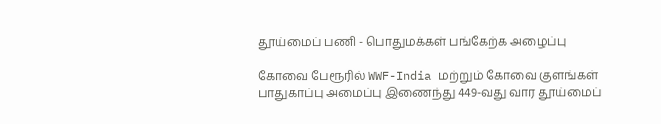தூய்மைப் பணி - பொதுமக்கள் பங்கேற்க அழைப்பு

கோவை பேரூரில் WWF-India மற்றும் கோவை குளங்கள் பாதுகாப்பு அமைப்பு இணைந்து 449-வது வார தூய்மைப்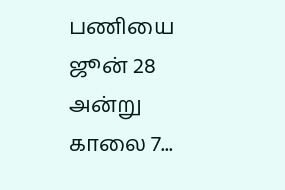பணியை ஜூன் 28 அன்று காலை 7...